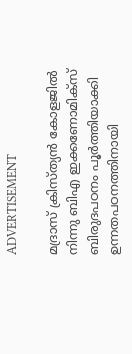ADVERTISEMENT

മദ്രാസ് ക്രിസ്ത്യൻ കോളജിൽ നിന്നു ബിഎ ഇക്കണോമിക്സ് ബിരുദപഠനം പൂർത്തിയാക്കി ഉന്നതപഠനത്തിനായി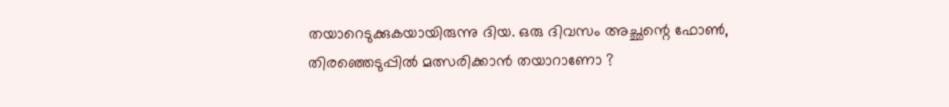തയാറെടുക്കുകയായിരുന്നു ദിയ. ഒരു ദിവസം അച്ഛന്റെ ഫോൺ, തിരഞ്ഞെടുപ്പിൽ മത്സരിക്കാൻ തയാറാണോ ?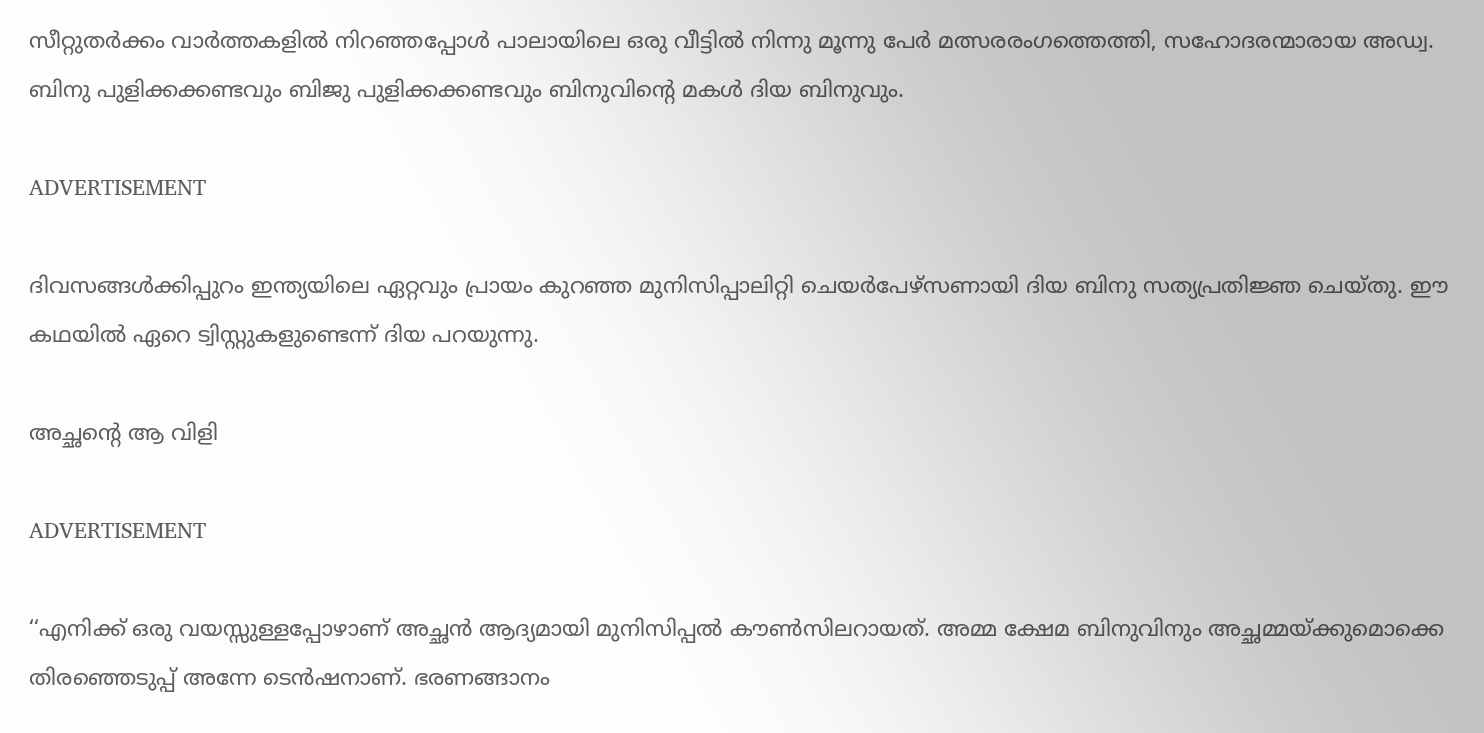സീറ്റുതർക്കം വാർത്തകളിൽ നിറഞ്ഞപ്പോൾ പാലായിലെ ഒരു വീട്ടിൽ നിന്നു മൂന്നു പേർ മത്സരരംഗത്തെത്തി, സഹോദരന്മാരായ അഡ്വ. ബിനു പുളിക്കക്കണ്ടവും ബിജു പുളിക്കക്കണ്ടവും ബിനുവിന്റെ മകൾ ദിയ ബിനുവും.

ADVERTISEMENT

ദിവസങ്ങൾക്കിപ്പുറം ഇന്ത്യയിലെ ഏറ്റവും പ്രായം കുറഞ്ഞ മുനിസിപ്പാലിറ്റി ചെയർപേഴ്സണായി ദിയ ബിനു സത്യപ്രതിജ്ഞ ചെയ്തു. ഈ കഥയിൽ ഏറെ ട്വിസ്റ്റുകളുണ്ടെന്ന് ദിയ പറയുന്നു.

അച്ഛന്റെ ആ വിളി

ADVERTISEMENT

‘‘എനിക്ക് ഒരു വയസ്സുള്ളപ്പോഴാണ് അച്ഛൻ ആദ്യമായി മുനിസിപ്പൽ കൗൺസിലറായത്. അമ്മ ക്ഷേമ ബിനുവിനും അച്ഛമ്മയ്ക്കുമൊക്കെ തിരഞ്ഞെടുപ്പ് അന്നേ ടെൻഷനാണ്. ഭരണങ്ങാനം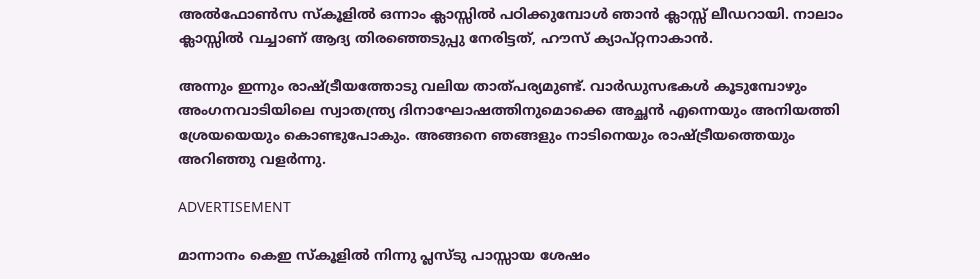അൽഫോൺസ സ്കൂളിൽ ഒന്നാം ക്ലാസ്സിൽ പഠിക്കുമ്പോൾ ‍ഞാൻ ക്ലാസ്സ് ലീഡറായി. നാലാം ക്ലാസ്സിൽ വച്ചാണ് ആദ്യ തിരഞ്ഞെടുപ്പു നേരിട്ടത്, ഹൗസ് ക്യാപ്റ്റനാകാൻ.

അന്നും ഇന്നും രാഷ്ട്രീയത്തോടു വലിയ താത്പര്യമുണ്ട്. വാർഡുസഭകൾ കൂടുമ്പോഴും അംഗനവാടിയിലെ സ്വാതന്ത്ര്യ ദിനാഘോഷത്തിനുമൊക്കെ അച്ഛൻ എന്നെയും അനിയത്തി ശ്രേയയെയും കൊണ്ടുപോകും. അങ്ങനെ ഞങ്ങളും നാടിനെയും രാഷ്ട്രീയത്തെയും അറിഞ്ഞു വളർന്നു.

ADVERTISEMENT

മാന്നാനം കെഇ സ്കൂളിൽ നിന്നു പ്ലസ്ടു പാസ്സായ ശേഷം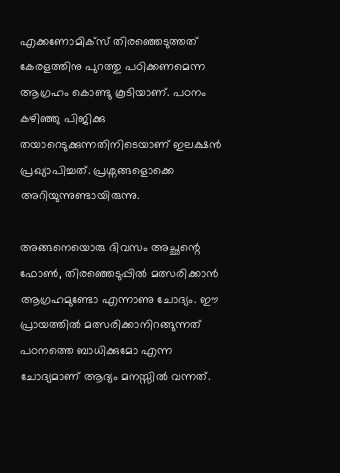എക്കണോമിക്സ് തിരഞ്ഞെടുത്തത് കേരളത്തിനു പുറത്തു പഠിക്കണമെന്ന ആഗ്രഹം കൊണ്ടു കൂടിയാണ്. പഠനം കഴിഞ്ഞു പിജിക്കു തയാറെടുക്കുന്നതിനിടെയാണ് ഇലക്ഷൻ പ്രഖ്യാപിച്ചത്. പ്രശ്നങ്ങളൊക്കെ അറിയുന്നുണ്ടായിരുന്നു.

അങ്ങനെയൊരു ദിവസം അച്ഛന്റെ ഫോൺ, തിരഞ്ഞെടുപ്പിൽ മത്സരിക്കാൻ ആഗ്രഹമുണ്ടോ എന്നാണു ചോദ്യം. ഈ പ്രായത്തിൽ മത്സരിക്കാനിറങ്ങുന്നത് പഠനത്തെ ബാധിക്കുമോ എന്ന ചോദ്യമാണ് ആദ്യം മനസ്സിൽ വന്നത്.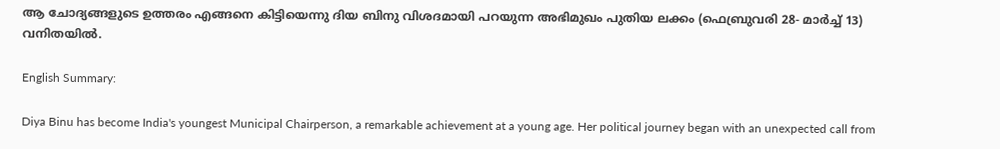ആ ചോദ്യങ്ങളുടെ ഉത്തരം എങ്ങനെ കിട്ടിയെന്നു ദിയ ബിനു വിശദമായി പറയുന്ന അഭിമുഖം പുതിയ ലക്കം (ഫെബ്രുവരി 28- മാർച്ച് 13) വനിതയിൽ.

English Summary:

Diya Binu has become India's youngest Municipal Chairperson, a remarkable achievement at a young age. Her political journey began with an unexpected call from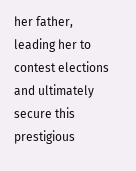her father, leading her to contest elections and ultimately secure this prestigious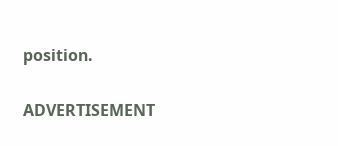position.

ADVERTISEMENT